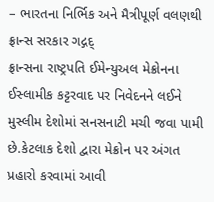– ભારતના નિર્ભિક અને મૈત્રીપૂર્ણ વલણથી ફ્રાન્સ સરકાર ગદ્ગદ્
ફ્રાન્સના રાષ્ટ્રપતિ ઈમેન્યુઅલ મેક્રોનના ઈસ્લામીક કટ્ટરવાદ પર નિવેદનને લઈને મુસ્લીમ દેશોમાં સનસનાટી મચી જવા પામી છે.કેટલાક દેશો દ્વારા મેક્રોન પર અંગત પ્રહારો કરવામાં આવી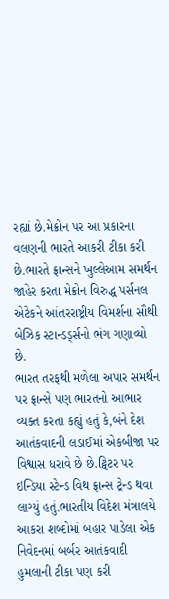રહ્યાં છે.મેક્રોન પર આ પ્રકારના વલણની ભારતે આકરી ટીકા કરી છે.ભારતે ફ્રાન્સને ખુલ્લેઆમ સમર્થન જાહેર કરતા મેક્રોન વિરુદ્ધ પર્સનલ એટેકને આંતરરાષ્ટ્રીય વિમર્શના સૌથી બેઝિક સ્ટાન્ડર્ડ્સનો ભંગ ગણાવ્યો છે.
ભારત તરફથી મળેલા અપાર સમર્થન પર ફ્રાન્સે પણ ભારતનો આભાર વ્યક્ત કરતા કહ્યું હતું કે,બંને દેશ આતંકવાદની લડાઈમાં એકબીજા પર વિશ્વાસ ધરાવે છે છે.ટ્વિટર પર ઇન્ડિયા સ્ટેન્ડ વિથ ફ્રાન્સ ટ્રેન્ડ થવા લાગ્યું હતું.ભારતીય વિદેશ મંત્રાલયે આકરા શબ્દોમાં બહાર પાડેલા એક નિવેદનમાં બર્બર આતંકવાદી હુમલાની ટીકા પણ કરી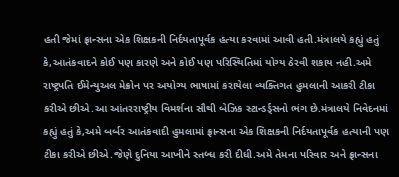હતી જેમાં ફ્રાન્સના એક શિક્ષકની નિર્દયતાપૂર્વક હત્યા કરવામાં આવી હતી.મંત્રાલયે કહ્યું હતું કે,આતંકવાદને કોઈ પણ કારણે અને કોઈ પણ પરિસ્થિતિમાં યોગ્ય ઠેરવી શકાય નહી.અમે રાષ્ટ્રપતિ ઈમેન્યુઅલ મેક્રોન પર અયોગ્ય ભાષામાં કરાયેલા વ્યક્તિગત હુમલાની આકરી ટીકા કરીએ છીએ.આ આંતરરાષ્ટ્રીય વિમર્શના સૌથી બેઝિક સ્ટાન્ડર્ડ્સનો ભંગ છે.મંત્રાલયે નિવેદનમાં કહ્યું હતું કે,અમે બર્બર આતંકવાદી હુમલામાં ફ્રાન્સના એક શિક્ષકની નિર્દયતાપૂર્વક હત્યાની પણ ટીકા કરીએ છીએ.જેણે દુનિયા આખીને સ્તબ્ધ કરી દીધી.અમે તેમના પરિવાર અને ફ્રાન્સના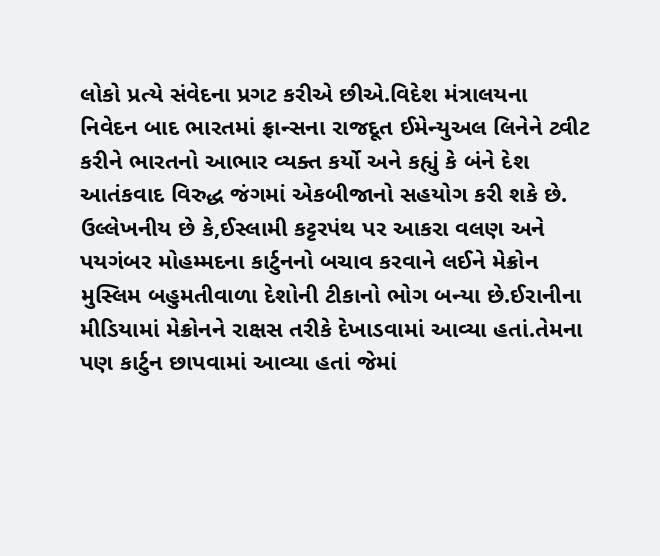લોકો પ્રત્યે સંવેદના પ્રગટ કરીએ છીએ.વિદેશ મંત્રાલયના નિવેદન બાદ ભારતમાં ફ્રાન્સના રાજદૂત ઈમેન્યુઅલ લિનેને ટ્વીટ કરીને ભારતનો આભાર વ્યક્ત કર્યો અને કહ્યું કે બંને દેશ આતંકવાદ વિરુદ્ધ જંગમાં એકબીજાનો સહયોગ કરી શકે છે.
ઉલ્લેખનીય છે કે,ઈસ્લામી કટ્ટરપંથ પર આકરા વલણ અને પયગંબર મોહમ્મદના કાર્ટુનનો બચાવ કરવાને લઈને મેક્રોન મુસ્લિમ બહુમતીવાળા દેશોની ટીકાનો ભોગ બન્યા છે.ઈરાનીના મીડિયામાં મેક્રોનને રાક્ષસ તરીકે દેખાડવામાં આવ્યા હતાં.તેમના પણ કાર્ટુન છાપવામાં આવ્યા હતાં જેમાં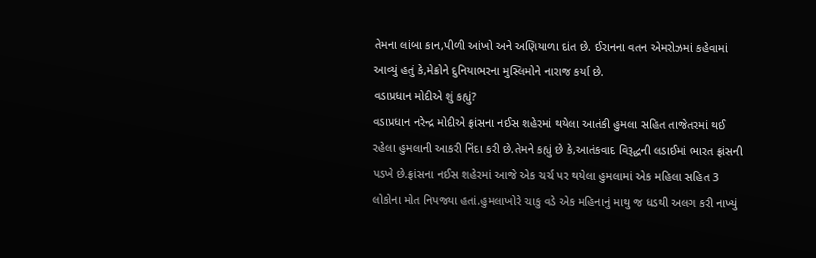તેમના લાંબા કાન,પીળી આંખો અને અણિયાળા દાંત છે. ઈરાનના વતન એમરોઝમાં કહેવામાં આવ્યું હતું કે,મેક્રોને દુનિયાભરના મુસ્લિમોને નારાજ કર્યા છે.
વડાપ્રધાન મોદીએ શું કહ્યું?
વડાપ્રધાન નરેન્દ્ર મોદીએ ફ્રાંસના નઈસ શહેરમાં થયેલા આતંકી હુમલા સહિત તાજેતરમાં થઈ રહેલા હુમલાની આકરી નિંદા કરી છે.તેમને કહ્યું છે કે,આતંકવાદ વિરૂદ્ધની લડાઈમાં ભારત ફ્રાંસની પડખે છે.ફ્રાંસના નઈસ શહેરમાં આજે એક ચર્ચ પર થયેલા હુમલામાં એક મહિલા સહિત 3 લોકોના મોત નિપજ્યા હતાં.હુમલાખોરે ચાકુ વડે એક મહિનાનું માથુ જ ધડથી અલગ કરી નાખ્યું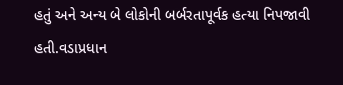હતું અને અન્ય બે લોકોની બર્બરતાપૂર્વક હત્યા નિપજાવી હતી.વડાપ્રધાન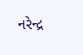નરેન્દ્ર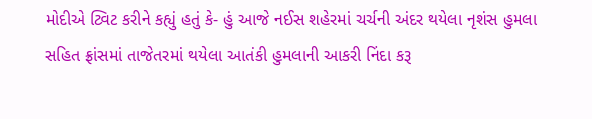મોદીએ ટ્વિટ કરીને કહ્યું હતું કે- હું આજે નઈસ શહેરમાં ચર્ચની અંદર થયેલા નૃશંસ હુમલા સહિત ફ્રાંસમાં તાજેતરમાં થયેલા આતંકી હુમલાની આકરી નિંદા કરૂ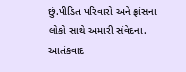છું.પીડિત પરિવારો અને ફ્રાંસના લોકો સાથે અમારી સંવેદના. આતંકવાદ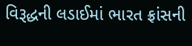વિરૂદ્ધની લડાઈમાં ભારત ફ્રાંસની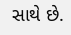સાથે છે.